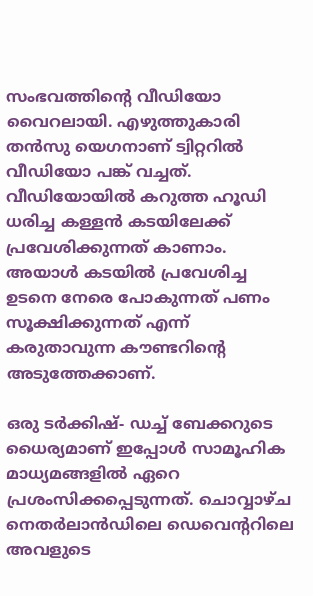സംഭവത്തിന്റെ വീഡിയോ വൈറലായി. എഴുത്തുകാരി തൻസു യെഗനാണ് ട്വിറ്ററിൽ വീഡിയോ പങ്ക് വച്ചത്. വീഡിയോയിൽ കറുത്ത ഹൂഡി ധരിച്ച കള്ളൻ കടയിലേക്ക് പ്രവേശിക്കുന്നത് കാണാം. അയാൾ കടയിൽ പ്രവേശിച്ച ഉടനെ നേരെ പോകുന്നത് പണം സൂക്ഷിക്കുന്നത് എന്ന് കരുതാവുന്ന കൗണ്ടറിന്റെ അടുത്തേക്കാണ്.

ഒരു ടർക്കിഷ്- ഡച്ച് ബേക്കറുടെ ധൈര്യമാണ് ഇപ്പോൾ സാമൂഹിക മാധ്യമങ്ങളിൽ ഏറെ പ്രശംസിക്കപ്പെടുന്നത്. ചൊവ്വാഴ്ച നെതർലാൻഡിലെ ഡെവെന്ററിലെ അവളുടെ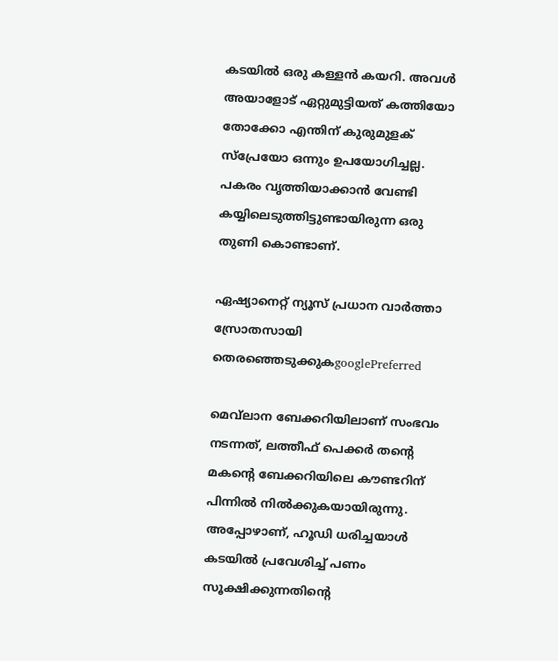കടയിൽ ഒരു കള്ളൻ കയറി. അവൾ അയാളോട് ഏറ്റുമുട്ടിയത് കത്തിയോ തോക്കോ എന്തിന് കുരുമുളക് സ്പ്രേയോ ഒന്നും ഉപയോഗിച്ചല്ല. പകരം വൃത്തിയാക്കാൻ വേണ്ടി കയ്യിലെടുത്തിട്ടുണ്ടായിരുന്ന ഒരു തുണി കൊണ്ടാണ്.

ഏഷ്യാനെറ്റ് ന്യൂസ് പ്രധാന വാർത്താ സ്രോതസായി തെരഞ്ഞെടുക്കുകgooglePreferred

മെവ്‌ലാന ബേക്കറിയിലാണ് സംഭവം നടന്നത്, ലത്തീഫ് പെക്കർ തന്റെ മകന്റെ ബേക്കറിയിലെ കൗണ്ടറിന് പിന്നിൽ നിൽക്കുകയായിരുന്നു. അപ്പോഴാണ്, ഹൂഡി ധരിച്ചയാൾ കടയിൽ പ്രവേശിച്ച് പണം സൂക്ഷിക്കുന്നതിന്റെ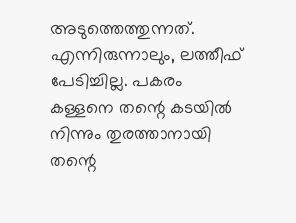അടുത്തെത്തുന്നത്. എന്നിരുന്നാലും, ലത്തീഫ് പേടിച്ചില്ല. പകരം കള്ളനെ തന്റെ കടയിൽ നിന്നും തുരത്താനായി തന്റെ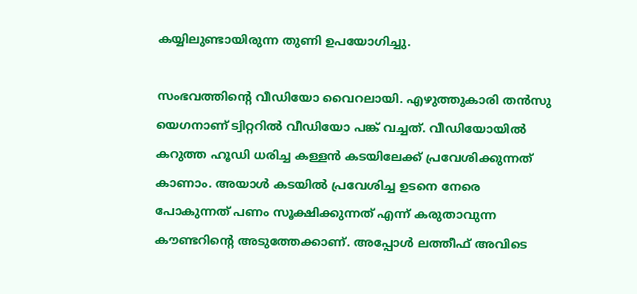കയ്യിലുണ്ടായിരുന്ന തുണി ഉപയോഗിച്ചു.

സംഭവത്തിന്റെ വീഡിയോ വൈറലായി. എഴുത്തുകാരി തൻസു യെഗനാണ് ട്വിറ്ററിൽ വീഡിയോ പങ്ക് വച്ചത്. വീഡിയോയിൽ കറുത്ത ഹൂഡി ധരിച്ച കള്ളൻ കടയിലേക്ക് പ്രവേശിക്കുന്നത് കാണാം. അയാൾ കടയിൽ പ്രവേശിച്ച ഉടനെ നേരെ പോകുന്നത് പണം സൂക്ഷിക്കുന്നത് എന്ന് കരുതാവുന്ന കൗണ്ടറിന്റെ അടുത്തേക്കാണ്. അപ്പോൾ ലത്തീഫ് അവിടെ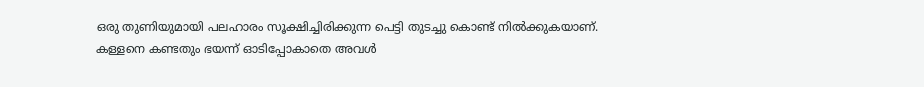ഒരു തുണിയുമായി പലഹാരം സൂക്ഷിച്ചിരിക്കുന്ന പെട്ടി തുടച്ചു കൊണ്ട് നിൽക്കുകയാണ്. കള്ളനെ കണ്ടതും ഭയന്ന് ഓടിപ്പോകാതെ അവൾ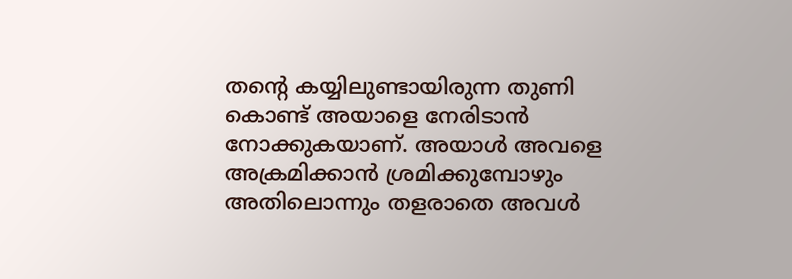തന്റെ കയ്യിലുണ്ടായിരുന്ന തുണി കൊണ്ട് അയാളെ നേരിടാൻ നോക്കുകയാണ്. അയാൾ അവളെ അക്രമിക്കാൻ ശ്രമിക്കുമ്പോഴും അതിലൊന്നും തളരാതെ അവൾ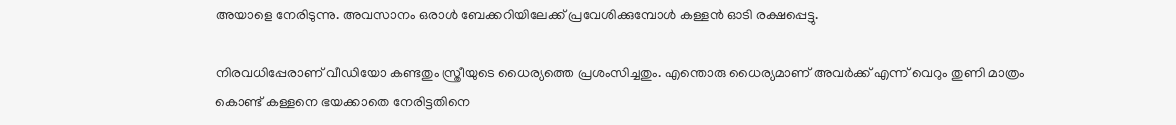അയാളെ നേരിടുന്നു. അവസാനം ഒരാൾ ബേക്കറിയിലേക്ക് പ്രവേശിക്കുമ്പോൾ കള്ളൻ ഓടി രക്ഷപ്പെട്ടു.

നിരവധിപ്പേരാണ് വീഡിയോ കണ്ടതും സ്ത്രീയുടെ ധൈര്യത്തെ പ്രശംസിച്ചതും. എന്തൊരു ധൈര്യമാണ് അവർക്ക് എന്ന് വെറും തുണി മാത്രം കൊണ്ട് കള്ളനെ ഭയക്കാതെ നേരിട്ടതിനെ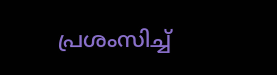പ്രശംസിച്ച്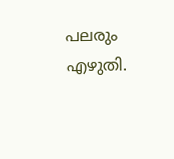പലരും എഴുതി.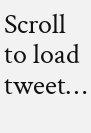Scroll to load tweet…